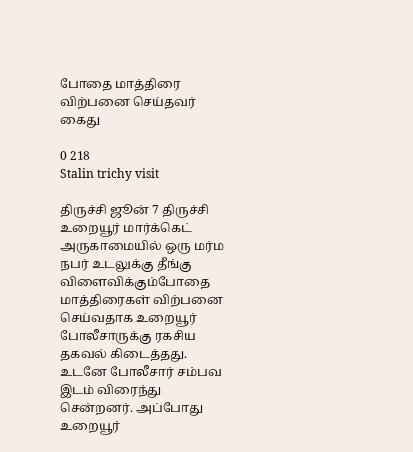போதை மாத்திரை விற்பனை செய்தவர் கைது

0 218
Stalin trichy visit

திருச்சி ஜூன் 7 திருச்சி உறையூர் மார்க்கெட் அருகாமையில் ஒரு மர்ம நபர் உடலுக்கு தீங்கு விளைவிக்கும்போதை மாத்திரைகள் விற்பனை செய்வதாக உறையூர் போலீசாருக்கு ரகசிய தகவல் கிடைத்தது. உடனே போலீசார் சம்பவ இடம் விரைந்து சென்றனர். அப்போது உறையூர்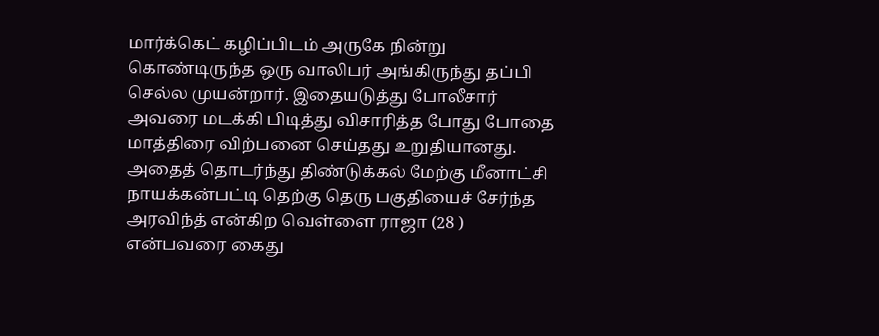மார்க்கெட் கழிப்பிடம் அருகே நின்று கொண்டிருந்த ஒரு வாலிபர் அங்கிருந்து தப்பி செல்ல முயன்றார். இதையடுத்து போலீசார் அவரை மடக்கி பிடித்து விசாரித்த போது போதை மாத்திரை விற்பனை செய்தது உறுதியானது. அதைத் தொடர்ந்து திண்டுக்கல் மேற்கு மீனாட்சி நாயக்கன்பட்டி தெற்கு தெரு பகுதியைச் சேர்ந்த அரவிந்த் என்கிற வெள்ளை ராஜா (28 )
என்பவரை கைது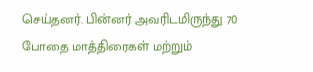செய்தனர். பின்னர் அவரிடமிருந்து 70 போதை மாத்திரைகள் மற்றும்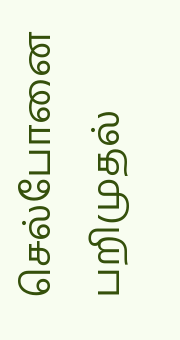செல்போனை பறிமுதல்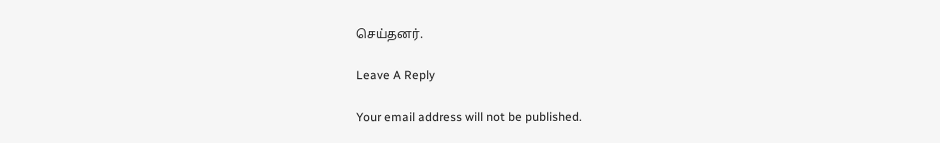செய்தனர்.

Leave A Reply

Your email address will not be published.